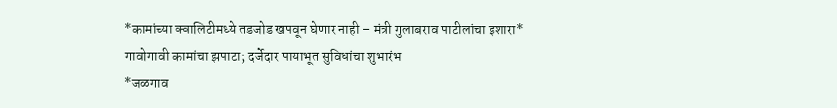*कामांच्या क्वालिटीमध्ये तडजोड खपवून घेणार नाही – मंत्री गुलाबराव पाटीलांचा इशारा*
गावोगावी कामांचा झपाटा; दर्जेदार पायाभूत सुविधांचा शुभारंभ
*जळगाव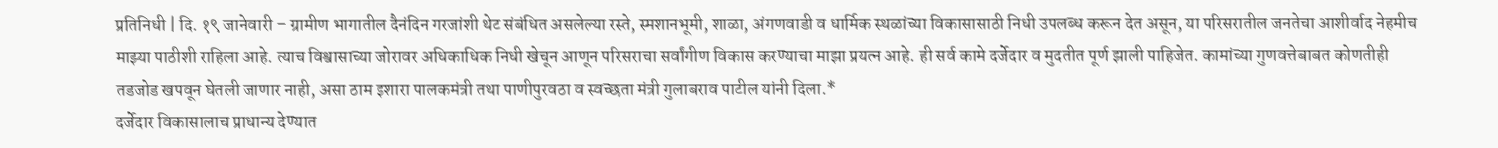प्रतिनिधी | दि. १९ जानेवारी – ग्रामीण भागातील दैनंदिन गरजांशी थेट संबंधित असलेल्या रस्ते, स्मशानभूमी, शाळा, अंगणवाडी व धार्मिक स्थळांच्या विकासासाठी निधी उपलब्ध करून देत असून, या परिसरातील जनतेचा आशीर्वाद नेहमीच माझ्या पाठीशी राहिला आहे. त्याच विश्वासाच्या जोरावर अधिकाधिक निधी खेचून आणून परिसराचा सर्वांगीण विकास करण्याचा माझा प्रयत्न आहे. ही सर्व कामे दर्जेदार व मुदतीत पूर्ण झाली पाहिजेत. कामांच्या गुणवत्तेबाबत कोणतीही तडजोड खपवून घेतली जाणार नाही, असा ठाम इशारा पालकमंत्री तथा पाणीपुरवठा व स्वच्छता मंत्री गुलाबराव पाटील यांनी दिला.*
दर्जेदार विकासालाच प्राधान्य देण्यात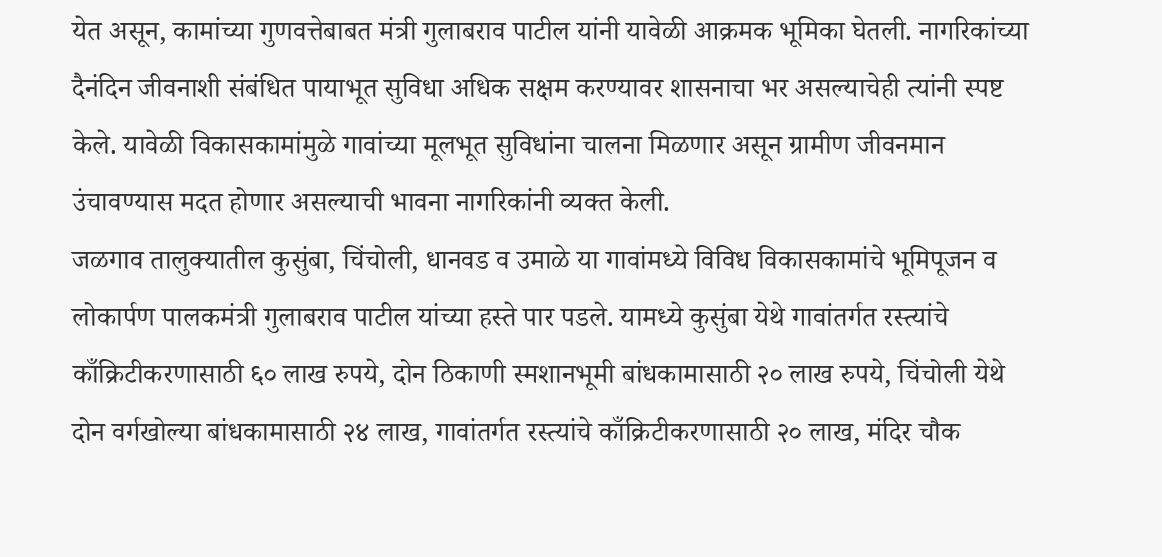येत असून, कामांच्या गुणवत्तेबाबत मंत्री गुलाबराव पाटील यांनी यावेळी आक्रमक भूमिका घेतली. नागरिकांच्या दैनंदिन जीवनाशी संबंधित पायाभूत सुविधा अधिक सक्षम करण्यावर शासनाचा भर असल्याचेही त्यांनी स्पष्ट केले. यावेळी विकासकामांमुळे गावांच्या मूलभूत सुविधांना चालना मिळणार असून ग्रामीण जीवनमान उंचावण्यास मदत होणार असल्याची भावना नागरिकांनी व्यक्त केली.
जळगाव तालुक्यातील कुसुंबा, चिंचोली, धानवड व उमाळे या गावांमध्ये विविध विकासकामांचे भूमिपूजन व लोकार्पण पालकमंत्री गुलाबराव पाटील यांच्या हस्ते पार पडले. यामध्ये कुसुंबा येथे गावांतर्गत रस्त्यांचे काँक्रिटीकरणासाठी ६० लाख रुपये, दोन ठिकाणी स्मशानभूमी बांधकामासाठी २० लाख रुपये, चिंचोली येथे दोन वर्गखोल्या बांधकामासाठी २४ लाख, गावांतर्गत रस्त्यांचे काँक्रिटीकरणासाठी २० लाख, मंदिर चौक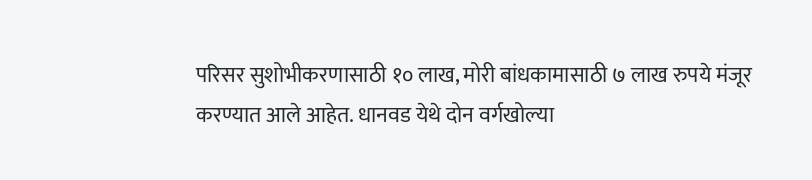परिसर सुशोभीकरणासाठी १० लाख, मोरी बांधकामासाठी ७ लाख रुपये मंजूर करण्यात आले आहेत. धानवड येथे दोन वर्गखोल्या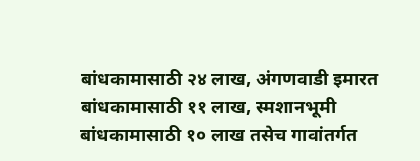बांधकामासाठी २४ लाख, अंगणवाडी इमारत बांधकामासाठी ११ लाख, स्मशानभूमी बांधकामासाठी १० लाख तसेच गावांतर्गत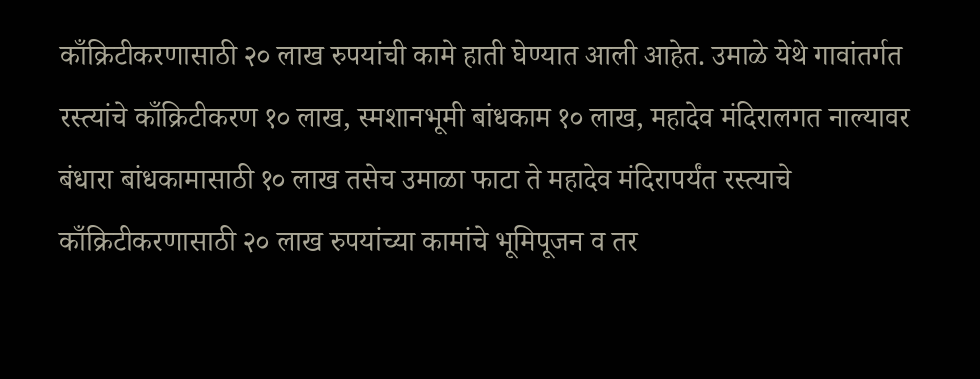काँक्रिटीकरणासाठी २० लाख रुपयांची कामे हाती घेण्यात आली आहेत. उमाळे येथे गावांतर्गत रस्त्यांचे काँक्रिटीकरण १० लाख, स्मशानभूमी बांधकाम १० लाख, महादेव मंदिरालगत नाल्यावर बंधारा बांधकामासाठी १० लाख तसेच उमाळा फाटा ते महादेव मंदिरापर्यंत रस्त्याचे काँक्रिटीकरणासाठी २० लाख रुपयांच्या कामांचे भूमिपूजन व तर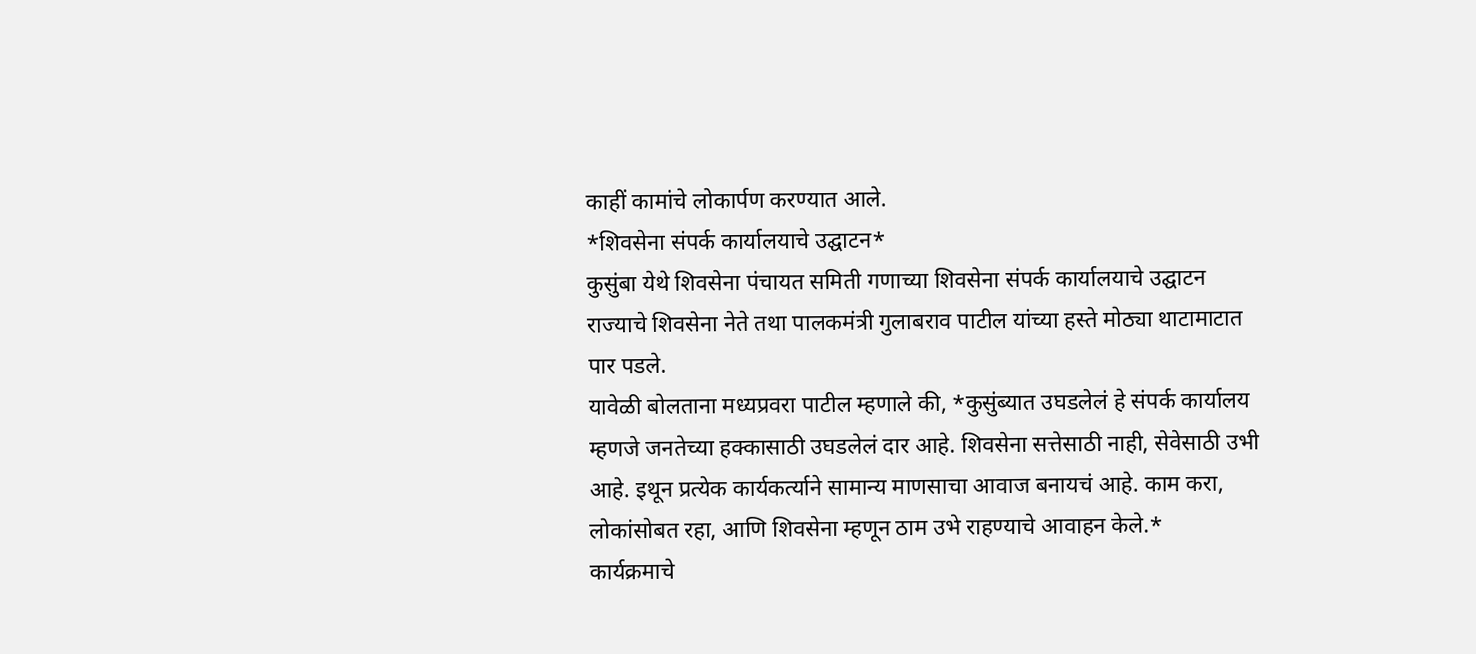काहीं कामांचे लोकार्पण करण्यात आले.
*शिवसेना संपर्क कार्यालयाचे उद्घाटन*
कुसुंबा येथे शिवसेना पंचायत समिती गणाच्या शिवसेना संपर्क कार्यालयाचे उद्घाटन राज्याचे शिवसेना नेते तथा पालकमंत्री गुलाबराव पाटील यांच्या हस्ते मोठ्या थाटामाटात पार पडले.
यावेळी बोलताना मध्यप्रवरा पाटील म्हणाले की, *कुसुंब्यात उघडलेलं हे संपर्क कार्यालय म्हणजे जनतेच्या हक्कासाठी उघडलेलं दार आहे. शिवसेना सत्तेसाठी नाही, सेवेसाठी उभी आहे. इथून प्रत्येक कार्यकर्त्याने सामान्य माणसाचा आवाज बनायचं आहे. काम करा, लोकांसोबत रहा, आणि शिवसेना म्हणून ठाम उभे राहण्याचे आवाहन केले.*
कार्यक्रमाचे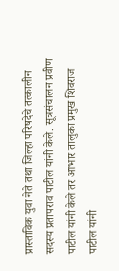प्रास्ताविक युवा नेते तथा जिल्हा परिषदेचे तत्कालीन सदस्य प्रतापराव पाटील यांनी केले. सूत्रसंचालन प्रवीण पाटील यांनी केले तर आभार तालुका प्रमुख शिवराज पाटील यांनी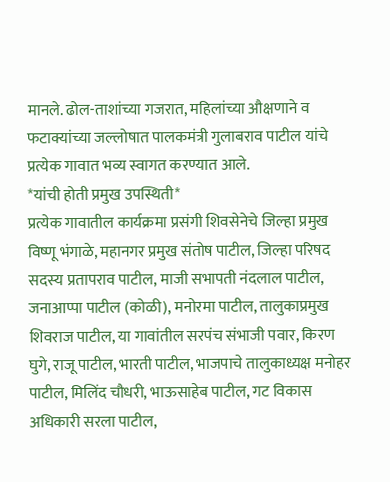मानले. ढोल-ताशांच्या गजरात, महिलांच्या औक्षणाने व फटाक्यांच्या जल्लोषात पालकमंत्री गुलाबराव पाटील यांचे प्रत्येक गावात भव्य स्वागत करण्यात आले.
*यांची होती प्रमुख उपस्थिती*
प्रत्येक गावातील कार्यक्रमा प्रसंगी शिवसेनेचे जिल्हा प्रमुख विष्णू भंगाळे, महानगर प्रमुख संतोष पाटील, जिल्हा परिषद सदस्य प्रतापराव पाटील, माजी सभापती नंदलाल पाटील, जनाआप्पा पाटील (कोळी), मनोरमा पाटील, तालुकाप्रमुख शिवराज पाटील, या गावांतील सरपंच संभाजी पवार, किरण घुगे, राजू पाटील, भारती पाटील, भाजपाचे तालुकाध्यक्ष मनोहर पाटील, मिलिंद चौधरी, भाऊसाहेब पाटील, गट विकास अधिकारी सरला पाटील,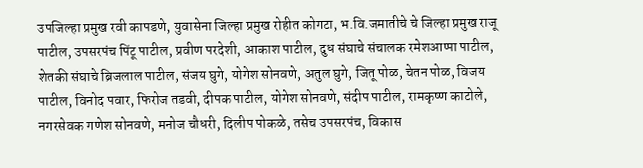उपजिल्हा प्रमुख रवी कापडणे, युवासेना जिल्हा प्रमुख रोहीत कोगटा, भ.वि.जमातीचे चे जिल्हा प्रमुख राजू पाटील, उपसरपंच पिंटू पाटील, प्रवीण परदेशी, आकाश पाटील, दुध संघाचे संचालक रमेशआप्पा पाटील, शेतकी संघाचे ब्रिजलाल पाटील, संजय घुगे, योगेश सोनवणे, अतुल घुगे, जितू पोळ, चेतन पोळ, विजय पाटील, विनोद पवार, फिरोज तडवी, दीपक पाटील, योगेश सोनवणे, संदीप पाटील, रामकृष्ण काटोले, नगरसेवक गणेश सोनवणे, मनोज चौधरी, दिलीप पोकळे, तसेच उपसरपंच, विकास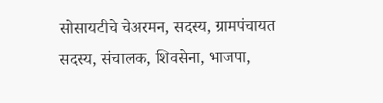सोसायटीचे चेअरमन, सदस्य, ग्रामपंचायत सदस्य, संचालक, शिवसेना, भाजपा,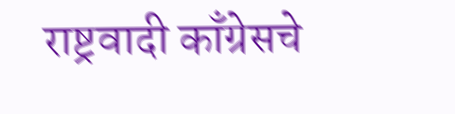राष्ट्रवादी काँग्रेसचे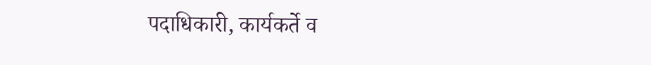पदाधिकारी, कार्यकर्ते व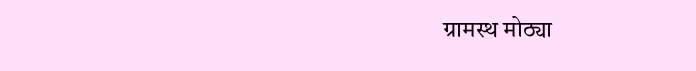ग्रामस्थ मोठ्या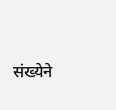संख्येने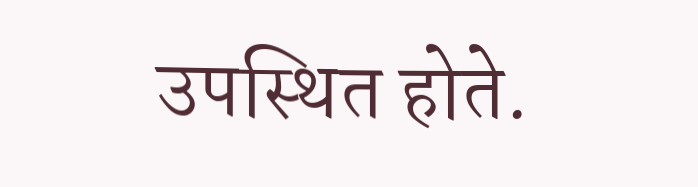उपस्थित होते.